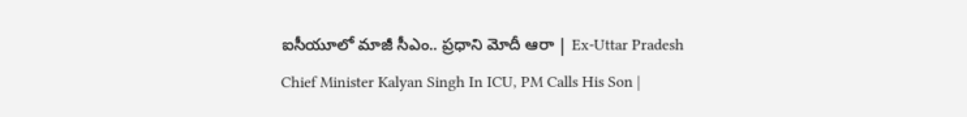ఐసీయూలో మాజీ సీఎం.. ప్రధాని మోదీ ఆరా | Ex-Uttar Pradesh Chief Minister Kalyan Singh In ICU, PM Calls His Son |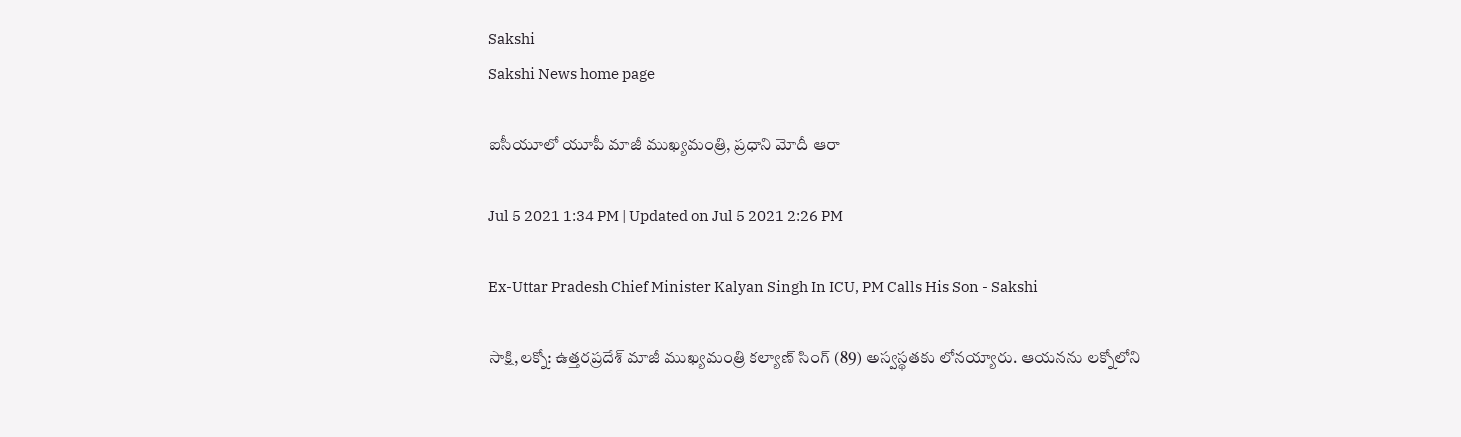Sakshi
Sakshi News home page

ఐసీయూలో యూపీ మాజీ ముఖ్యమంత్రి, ప్రధాని మోదీ ఆరా

Jul 5 2021 1:34 PM | Updated on Jul 5 2021 2:26 PM

Ex-Uttar Pradesh Chief Minister Kalyan Singh In ICU, PM Calls His Son - Sakshi

సాక్షి,లక్నో: ఉత్తరప్రదేశ్ మాజీ ముఖ్యమంత్రి కల్యాణ్ సింగ్‌ (89) అస్వస్థతకు లోనయ్యారు. ఆయనను లక్నోలోని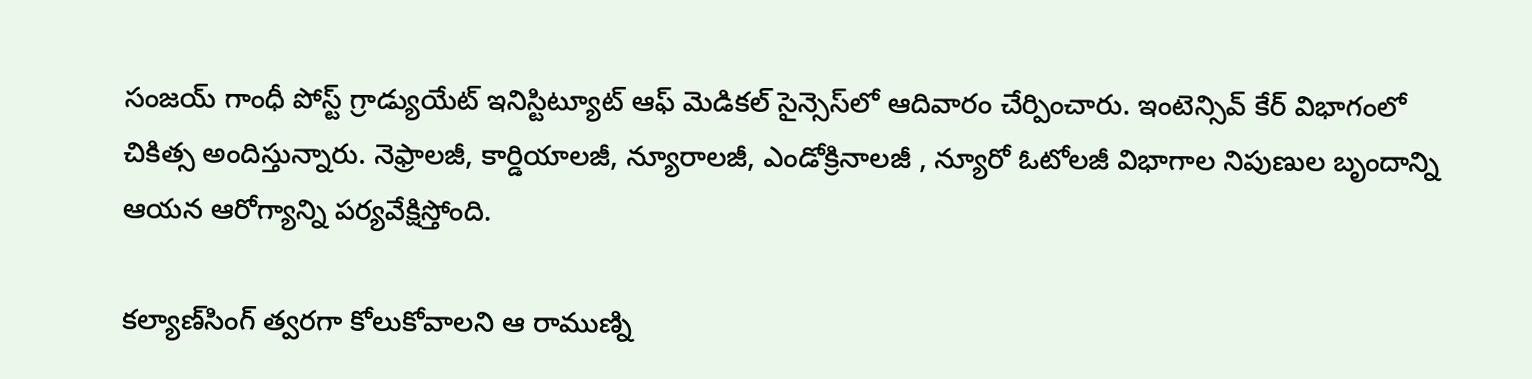సంజయ్ గాంధీ పోస్ట్ గ్రాడ్యుయేట్ ఇనిస్టిట్యూట్ ఆఫ్ మెడికల్ సైన్సెస్‌లో ఆదివారం చేర్పించారు. ఇంటెన్సివ్ కేర్ విభాగంలో  చికిత్స అందిస్తున్నారు. నెఫ్రాలజీ, కార్డియాలజీ, న్యూరాలజీ, ఎండోక్రినాలజీ , న్యూరో ఓటోలజీ విభాగాల నిపుణుల బృందాన్ని ఆయన ఆరోగ్యాన్ని పర‍్యవేక్షిస్తోంది.

కల్యాణ్‌సింగ్‌ త్వరగా కోలుకోవాలని ఆ రాముణ్ని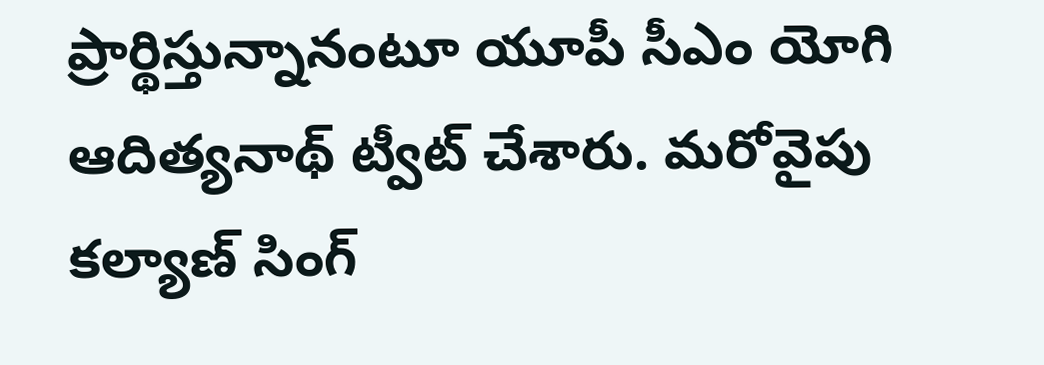ప్రార్థిస్తున్నానంటూ యూపీ సీఎం యోగి ఆదిత్యనాథ్‌ ట్వీట్‌ చేశారు. మరోవైపు కల్యాణ్‌ సింగ్‌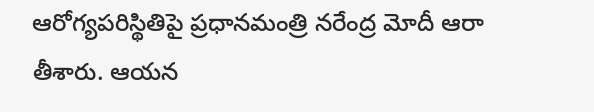ఆరోగ్యపరిస్థితిపై ప్రధానమంత్రి నరేంద్ర మోదీ ఆరా తీశారు. ఆయన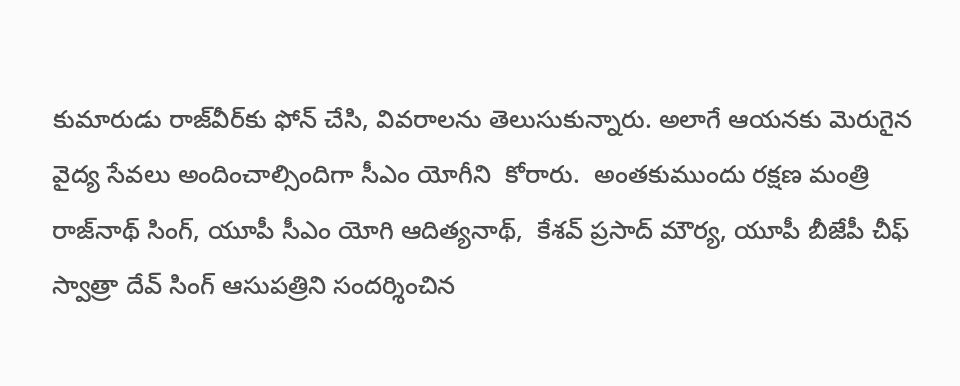కుమారుడు రాజ్‌వీర్‌కు ఫోన్ చేసి, వివరాలను తెలుసుకున్నారు. అలాగే ఆయనకు మెరుగైన వైద్య సేవలు అందించాల్సిందిగా సీఎం యోగీని  కోరారు.  అంతకుముందు రక్షణ మంత్రి రాజ్‌నాథ్ సింగ్, యూపీ సీఎం యోగి ఆదిత్యనాథ్,  కేశవ్ ప్రసాద్ మౌర్య, యూపీ బీజేపీ చీఫ్ స్వాత్రా దేవ్ సింగ్ ఆసుపత్రిని సందర్శించిన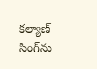కల్యాణ్‌ సింగ్‌ను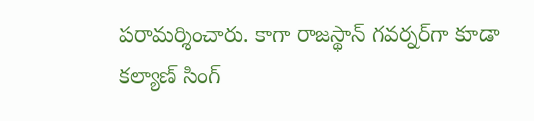పరామర్శించారు. కాగా రాజస్థాన్ గవర్నర్‌గా కూడా కల్యాణ్‌ సింగ్‌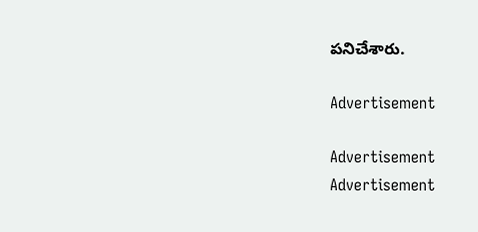పనిచేశారు.

Advertisement

Advertisement
Advertisement